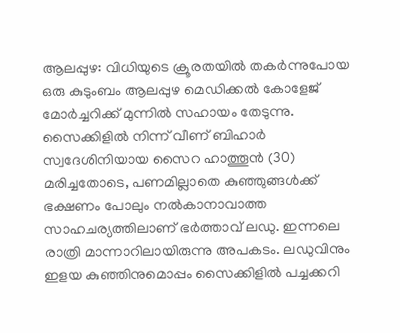ആലപ്പുഴ: വിധിയുടെ ക്രൂരതയിൽ തകർന്നുപോയ ഒരു കുടുംബം ആലപ്പുഴ മെഡിക്കൽ കോളേജ് മോർച്ചറിക്ക് മുന്നിൽ സഹായം തേടുന്നു. സൈക്കിളിൽ നിന്ന് വീണ് ബിഹാർ സ്വദേശിനിയായ സൈറ ഹാത്തൂൻ (30) മരിച്ചതോടെ, പണമില്ലാതെ കുഞ്ഞുങ്ങൾക്ക് ഭക്ഷണം പോലും നൽകാനാവാത്ത സാഹചര്യത്തിലാണ് ഭർത്താവ് ലഡു. ഇന്നലെ രാത്രി മാന്നാറിലായിരുന്നു അപകടം. ലഡുവിനും ഇളയ കുഞ്ഞിനുമൊപ്പം സൈക്കിളിൽ പച്ചക്കറി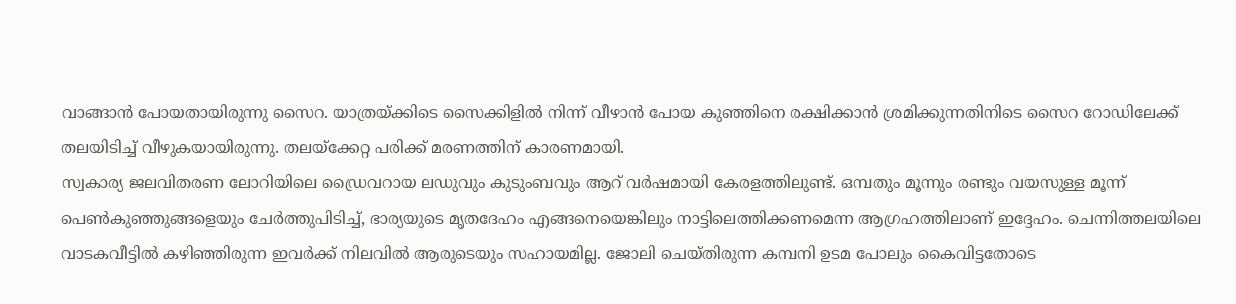വാങ്ങാൻ പോയതായിരുന്നു സൈറ. യാത്രയ്ക്കിടെ സൈക്കിളിൽ നിന്ന് വീഴാൻ പോയ കുഞ്ഞിനെ രക്ഷിക്കാൻ ശ്രമിക്കുന്നതിനിടെ സൈറ റോഡിലേക്ക് തലയിടിച്ച് വീഴുകയായിരുന്നു. തലയ്ക്കേറ്റ പരിക്ക് മരണത്തിന് കാരണമായി.
സ്വകാര്യ ജലവിതരണ ലോറിയിലെ ഡ്രൈവറായ ലഡുവും കുടുംബവും ആറ് വർഷമായി കേരളത്തിലുണ്ട്. ഒമ്പതും മൂന്നും രണ്ടും വയസുള്ള മൂന്ന് പെൺകുഞ്ഞുങ്ങളെയും ചേർത്തുപിടിച്ച്, ഭാര്യയുടെ മൃതദേഹം എങ്ങനെയെങ്കിലും നാട്ടിലെത്തിക്കണമെന്ന ആഗ്രഹത്തിലാണ് ഇദ്ദേഹം. ചെന്നിത്തലയിലെ വാടകവീട്ടിൽ കഴിഞ്ഞിരുന്ന ഇവർക്ക് നിലവിൽ ആരുടെയും സഹായമില്ല. ജോലി ചെയ്തിരുന്ന കമ്പനി ഉടമ പോലും കൈവിട്ടതോടെ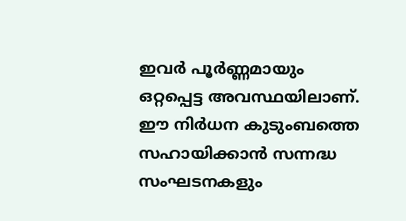ഇവർ പൂർണ്ണമായും ഒറ്റപ്പെട്ട അവസ്ഥയിലാണ്.
ഈ നിർധന കുടുംബത്തെ സഹായിക്കാൻ സന്നദ്ധ സംഘടനകളും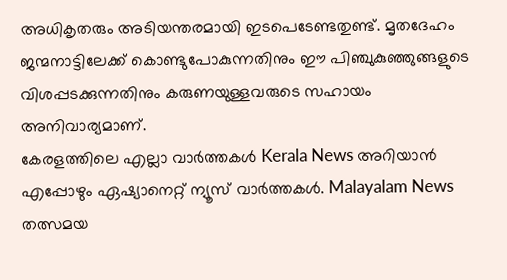അധികൃതരും അടിയന്തരമായി ഇടപെടേണ്ടതുണ്ട്. മൃതദേഹം ജന്മനാട്ടിലേക്ക് കൊണ്ടുപോകുന്നതിനും ഈ പിഞ്ചുകുഞ്ഞുങ്ങളുടെ വിശപ്പടക്കുന്നതിനും കരുണയുള്ളവരുടെ സഹായം അനിവാര്യമാണ്.
കേരളത്തിലെ എല്ലാ വാർത്തകൾ Kerala News അറിയാൻ എപ്പോഴും ഏഷ്യാനെറ്റ് ന്യൂസ് വാർത്തകൾ. Malayalam News തത്സമയ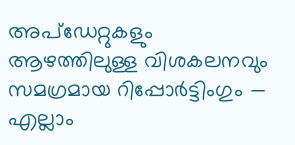അപ്ഡേറ്റുകളും ആഴത്തിലുള്ള വിശകലനവും സമഗ്രമായ റിപ്പോർട്ടിംഗും — എല്ലാം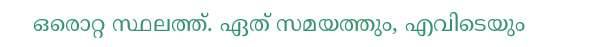ഒരൊറ്റ സ്ഥലത്ത്. ഏത് സമയത്തും, എവിടെയും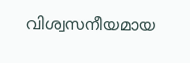വിശ്വസനീയമായ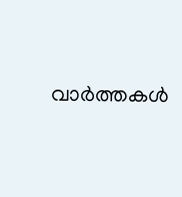വാർത്തകൾ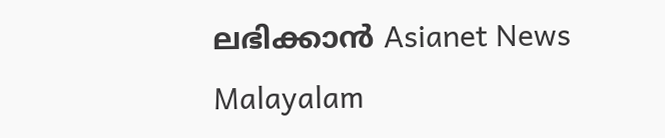ലഭിക്കാൻ Asianet News Malayalam